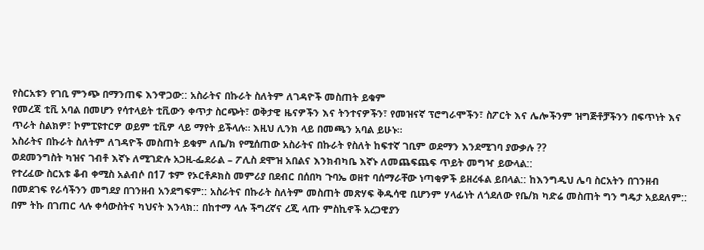የስርአቱን የገቢ ምንጭ በማንጠፍ እንዋጋው:: አስራትና በኩራት ስለትም ለገዳዮች መስጠት ይቁም
የመረጃ ቲቪ አባል በመሆን የሳተላይት ቲቪውን ቀጥታ ስርጭት፣ ወቅታዊ ዜናዎችን እና ትንተናዎችን፣ የመዝናኛ ፕሮግራሞችን፣ ስፖርት እና ሌሎችንም ዝግጅቶቻችንን በፍጥነት እና ጥራት ስልክዎ፣ ኮምፒዩተርዎ ወይም ቲቪዎ ላይ ማየት ይችላሉ። እዚህ ሊንክ ላይ በመጫን አባል ይሁኑ።
አስራትና በኩራት ስለትም ለገዳዮች መስጠት ይቁም ለቤ/ክ የሚሰጠው አስራትና በኩራት የስለት ከፍተኛ ገቢም ወደማን እንደሚገባ ያውቃሉ ??
ወደመንግስት ካዝና ገብቶ እኛኑ ለሚገድሉ አጋዚ-ፌደራል – ፖሊስ ደሞዝ አበልና እንክብካቤ እኛኑ ለመጨፍጨፍ ጥይት መግዣ ይውላል::
የተረፈው ስርአቱ ቆብ ቀሚስ አልብሶ በ17 ቱም የኦርቶዶክስ መምሪያ በደብር በሰበካ ጉባኤ ወዘተ ባሰማራቸው ነጣቂዎች ይዘረፋል ይበላል:: ከእንግዲህ ሌባ ስርአትን በገንዘብ በመደገፍ የራሳችንን መግደያ በገንዘብ አንደግፍም:: አስራትና በኩራት ስለትም መስጠት መጽሃፍ ቅዱሳዊ ቢሆንም ሃላፊነት ለጎደለው የቤ/ክ ካድሬ መስጠት ግን ግዴታ አይደለም:: በም ትኩ በገጠር ላሉ ቀሳውስትና ካህናት እንላክ:: በከተማ ላሉ ችግረኛና ረጂ ላጡ ምስኪኖች አረጋዊያን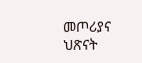መጦሪያና ህጽናት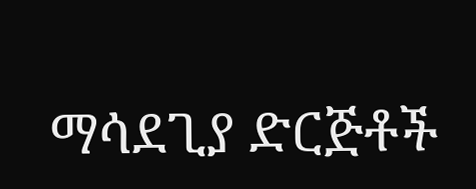ማሳደጊያ ድርጅቶች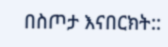በስጦታ እናበርክት::